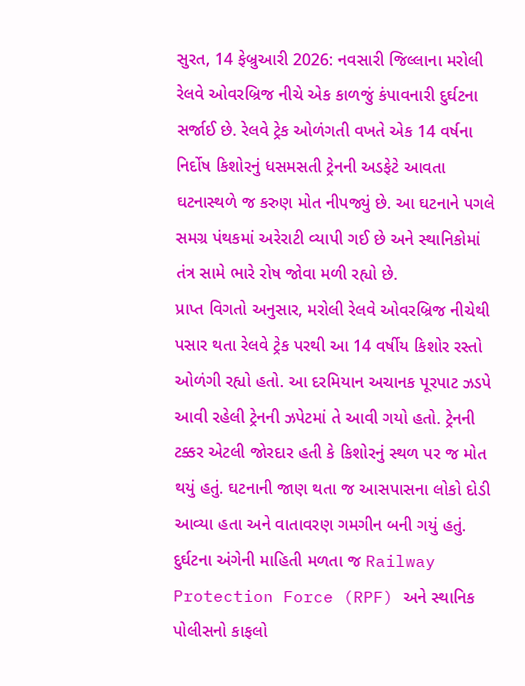સુરત, 14 ફેબ્રુઆરી 2026: નવસારી જિલ્લાના મરોલી રેલવે ઓવરબ્રિજ નીચે એક કાળજું કંપાવનારી દુર્ઘટના સર્જાઈ છે. રેલવે ટ્રેક ઓળંગતી વખતે એક 14 વર્ષના નિર્દોષ કિશોરનું ધસમસતી ટ્રેનની અડફેટે આવતા ઘટનાસ્થળે જ કરુણ મોત નીપજ્યું છે. આ ઘટનાને પગલે સમગ્ર પંથકમાં અરેરાટી વ્યાપી ગઈ છે અને સ્થાનિકોમાં તંત્ર સામે ભારે રોષ જોવા મળી રહ્યો છે.
પ્રાપ્ત વિગતો અનુસાર, મરોલી રેલવે ઓવરબ્રિજ નીચેથી પસાર થતા રેલવે ટ્રેક પરથી આ 14 વર્ષીય કિશોર રસ્તો ઓળંગી રહ્યો હતો. આ દરમિયાન અચાનક પૂરપાટ ઝડપે આવી રહેલી ટ્રેનની ઝપેટમાં તે આવી ગયો હતો. ટ્રેનની ટક્કર એટલી જોરદાર હતી કે કિશોરનું સ્થળ પર જ મોત થયું હતું. ઘટનાની જાણ થતા જ આસપાસના લોકો દોડી આવ્યા હતા અને વાતાવરણ ગમગીન બની ગયું હતું.
દુર્ઘટના અંગેની માહિતી મળતા જ Railway Protection Force (RPF) અને સ્થાનિક પોલીસનો કાફલો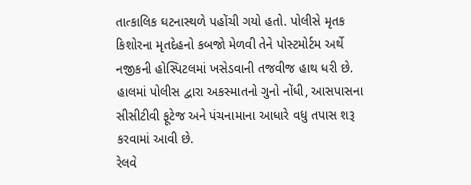તાત્કાલિક ઘટનાસ્થળે પહોંચી ગયો હતો. પોલીસે મૃતક કિશોરના મૃતદેહનો કબજો મેળવી તેને પોસ્ટમોર્ટમ અર્થે નજીકની હોસ્પિટલમાં ખસેડવાની તજવીજ હાથ ધરી છે. હાલમાં પોલીસ દ્વારા અકસ્માતનો ગુનો નોંધી, આસપાસના સીસીટીવી ફૂટેજ અને પંચનામાના આધારે વધુ તપાસ શરૂ કરવામાં આવી છે.
રેલવે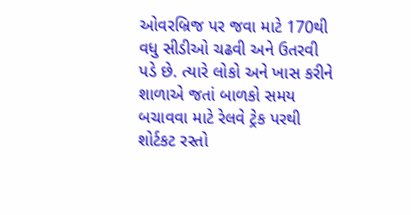ઓવરબ્રિજ પર જવા માટે 170થી વધુ સીડીઓ ચઢવી અને ઉતરવી પડે છે. ત્યારે લોકો અને ખાસ કરીને શાળાએ જતાં બાળકો સમય બચાવવા માટે રેલવે ટ્રેક પરથી શોર્ટકટ રસ્તો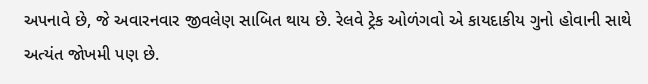અપનાવે છે, જે અવારનવાર જીવલેણ સાબિત થાય છે. રેલવે ટ્રેક ઓળંગવો એ કાયદાકીય ગુનો હોવાની સાથે અત્યંત જોખમી પણ છે.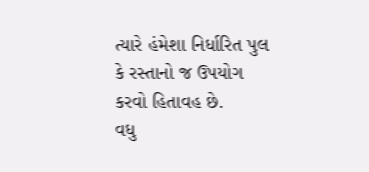ત્યારે હંમેશા નિર્ધારિત પુલ કે રસ્તાનો જ ઉપયોગ કરવો હિતાવહ છે.
વધુ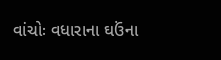વાંચોઃ વધારાના ઘઉંના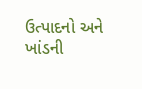ઉત્પાદનો અને ખાંડની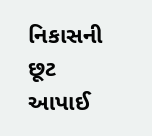નિકાસની છૂટ આપાઈ